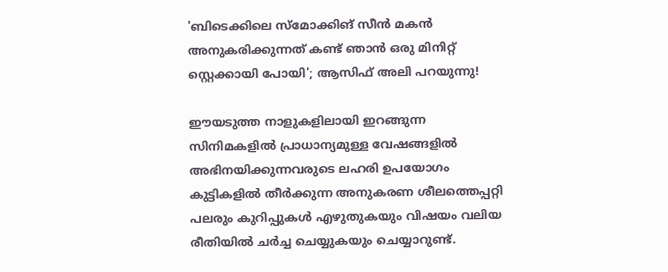'ബിടെക്കിലെ സ്മോക്കിങ് സീൻ മകൻ അനുകരിക്കുന്നത് കണ്ട് ഞാൻ ഒരു മിനിറ്റ് സ്റ്റെക്കായി പോയി'; ആസിഫ് അലി പറയുന്നു!

ഈയടുത്ത നാളുകളിലായി ഇറങ്ങുന്ന സിനിമകളില്‍ പ്രാധാന്യമുള്ള വേഷങ്ങളിൽ‌ അഭിനയിക്കുന്നവരുടെ ലഹരി ഉപയോഗം കുട്ടികളില്‍ തീര്‍ക്കുന്ന അനുകരണ ശീലത്തെപ്പറ്റി പലരും കുറിപ്പുകൾ എഴുതുകയും വിഷയം വലിയ രീതിയിൽ ചർച്ച ചെയ്യുകയും ചെയ്യാറുണ്ട്.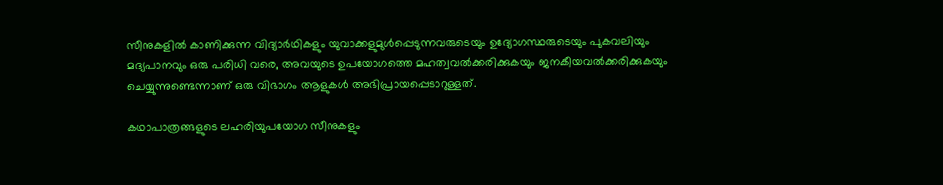സീനുകളില്‍ കാണിക്കുന്ന വിദ്യാര്‍ഥികളും യുവാക്കളുമുള്‍പ്പെടുന്നവരുടെയും ഉദ്യോഗസ്ഥരുടെയും പുകവലിയും മദ്യപാനവും ഒരു പരിധി വരെ, അവയുടെ ഉപയോഗത്തെ മഹത്വവല്‍ക്കരിക്കുകയും ജനകീയവല്‍ക്കരിക്കുകയും ചെയ്യുന്നുണ്ടെന്നാണ് ഒരു വിഭാഗം ആളുകൾ അഭിപ്രായപ്പെടാറുള്ളത്.

കഥാപാത്രങ്ങളുടെ ലഹരിയുപയോഗ സീനുകളും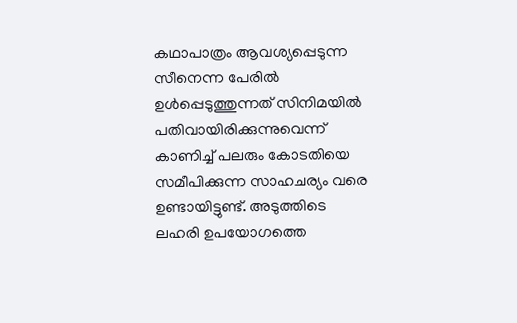കഥാപാത്രം ആവശ്യപ്പെടുന്ന സീനെന്ന പേരില്‍ ഉള്‍പ്പെടുത്തുന്നത് സിനിമയില്‍ പതിവായിരിക്കുന്നുവെന്ന് കാണിച്ച് പലരും കോടതിയെ സമീപിക്കുന്ന സാഹചര്യം വരെ ഉണ്ടായിട്ടുണ്ട്. അടുത്തിടെ ലഹരി ഉപയോഗത്തെ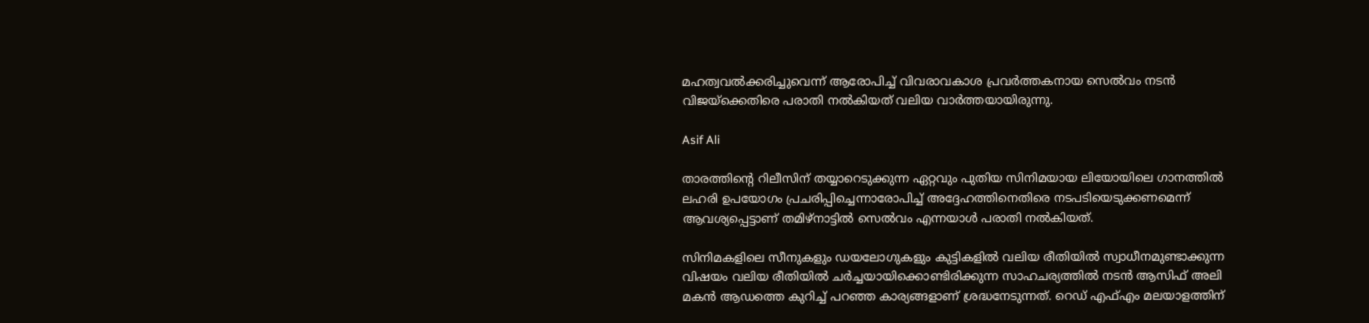മഹത്വവൽക്കരിച്ചുവെന്ന് ആരോപിച്ച് വിവരാവകാശ പ്രവർത്തകനായ സെൽവം നടൻ വിജയ്ക്കെതിരെ പരാതി നൽകിയത് വലിയ വാർത്തയായിരുന്നു.

Asif Ali

താരത്തിന്റെ റിലീസിന് തയ്യാറെടുക്കുന്ന ഏറ്റവും പുതിയ സിനിമയായ ലിയോയിലെ ഗാനത്തിൽ ലഹരി ഉപയോഗം പ്രചരിപ്പിച്ചെന്നാരോപിച്ച് അദ്ദേഹത്തിനെതിരെ നടപടിയെടുക്കണമെന്ന് ആവശ്യപ്പെട്ടാണ് തമിഴ്‌നാട്ടിൽ സെൽവം എന്നയാൾ പരാതി നൽകിയത്.

സിനിമകളിലെ സീനുകളും ഡയലോഗുകളും കുട്ടികളിൽ വലിയ രീതിയിൽ സ്വാധീനമുണ്ടാക്കുന്ന വിഷയം വലിയ രീതിയിൽ ചർച്ചയായിക്കൊണ്ടിരിക്കുന്ന സാഹചര്യത്തിൽ നടൻ ആസിഫ് അലി മകൻ ആഡത്തെ കുറിച്ച് പറഞ്ഞ കാര്യങ്ങളാണ് ശ്രദ്ധനേടുന്നത്. റെഡ് എഫ്എം മലയാളത്തിന്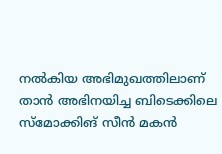നൽകിയ അഭിമുഖത്തിലാണ് താൻ അഭിനയിച്ച ബിടെക്കിലെ സ്മോക്കിങ് സീൻ മകൻ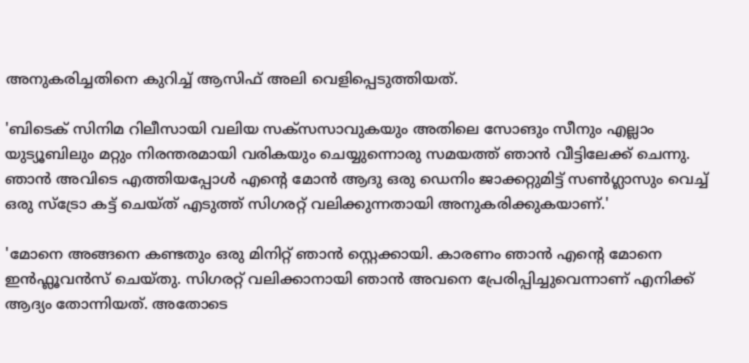അനുകരിച്ച‌തിനെ കുറിച്ച് ആസിഫ് അലി വെളിപ്പെടുത്തിയത്.

'ബിടെക് സിനിമ റിലീസായി വലിയ സക്സസാവുകയും അതിലെ സോങും സീനും എല്ലാം യുട്യൂബിലും മറ്റും നിരന്തരമായി വരികയും ചെയ്യുന്നൊരു സമയത്ത് ഞാൻ വീട്ടിലേക്ക് ചെന്നു. ഞാൻ അവിടെ എത്തിയപ്പോൾ എന്റെ മോൻ ആദു ഒരു ഡെനിം ജാക്കറ്റുമിട്ട് സൺഗ്ലാസും വെച്ച് ഒരു സ്ട്രോ കട്ട് ചെയ്ത് എടുത്ത് സിഗരറ്റ് വലിക്കുന്നതായി അനുകരിക്കുകയാണ്.'

'മോനെ അങ്ങനെ കണ്ടതും ഒരു മിനിറ്റ് ഞാൻ സ്റ്റെക്കായി. കാരണം ഞാൻ എന്റെ മോനെ ഇൻഫ്ലൂവൻസ് ചെയ്തു. സിഗരറ്റ് വലിക്കാനായി ഞാൻ അവനെ പ്രേരിപ്പിച്ചുവെന്നാണ് എനിക്ക് ആദ്യം തോന്നിയത്. അതോടെ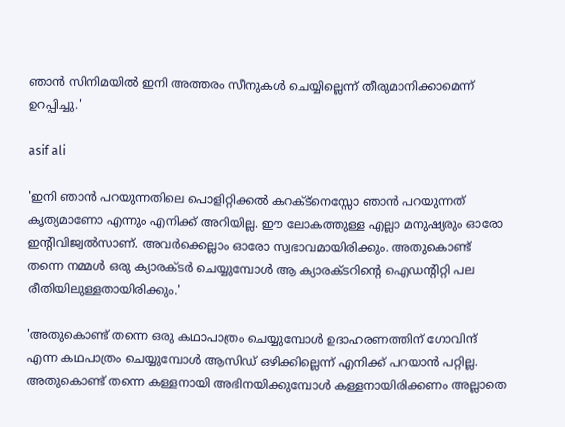ഞാൻ സിനിമയിൽ ഇനി അത്തരം സീനുകൾ ചെയ്യില്ലെന്ന് തീരുമാനിക്കാമെന്ന് ഉറപ്പിച്ചു.'

asif ali

'ഇനി ഞാൻ പറയുന്നതിലെ പൊളിറ്റിക്കൽ കറക്ട്നെസ്സോ ഞാൻ പറയുന്നത് കൃത്യമാണോ എന്നും എനിക്ക് അറിയില്ല. ഈ ലോകത്തുള്ള എല്ലാ മനുഷ്യരും ഓരോ ഇന്റിവിജ്വൽസാണ്. അവർക്കെല്ലാം ഓരോ സ്വഭാവമായിരിക്കും. അതുകൊണ്ട് തന്നെ നമ്മൾ ഒരു ക്യാരക്ടർ ചെയ്യുമ്പോൾ ആ ക്യാരക്ടറിന്റെ ഐഡന്റിറ്റി പല രീതിയിലുള്ളതായിരിക്കും.'

'അതുകൊണ്ട് തന്നെ ഒരു കഥാപാത്രം ചെയ്യുമ്പോൾ ഉദാഹരണത്തിന് ഗോവിന്ദ് എന്ന കഥപാത്രം ചെയ്യുമ്പോൾ ആസിഡ് ഒഴിക്കില്ലെന്ന് എനിക്ക് പറയാൻ പറ്റില്ല. അതുകൊണ്ട് തന്നെ കള്ളനായി അഭിനയിക്കുമ്പോൾ കള്ളനായിരിക്കണം അല്ലാതെ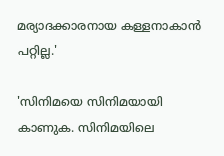മര്യാദക്കാരനായ കള്ളനാകാൻ പറ്റില്ല.'

'സിനിമയെ സിനിമയായി കാണുക. സിനിമയിലെ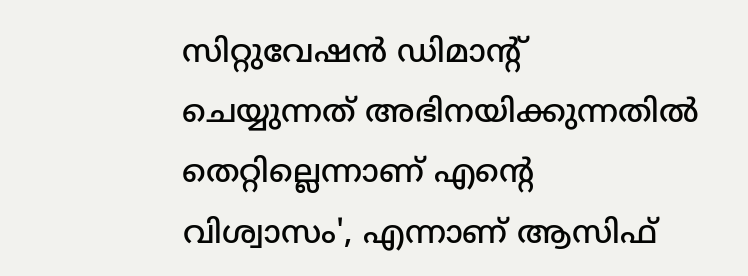സിറ്റുവേഷൻ ഡിമാന്റ് ചെയ്യുന്നത് അഭിനയിക്കുന്നതിൽ തെറ്റില്ലെന്നാണ് എന്റെ വിശ്വാസം', എന്നാണ് ആസിഫ്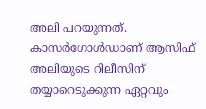അലി പറയുന്നത്. കാസർഗോൾഡാണ് ആസിഫ് അലിയുടെ റിലീസിന് തയ്യാറെടുക്കുന്ന ഏറ്റവും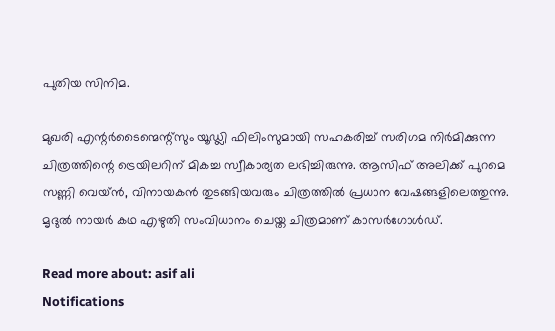പുതിയ സിനിമ.

മുഖരി എന്റർടൈന്മെന്റ്സും യൂഡ്ലി ഫിലിംസുമായി സഹകരിച്ച് സരിഗമ നിർമിക്കുന്ന ചിത്രത്തിന്റെ ട്രെയിലറിന് മികച്ച സ്വീകാര്യത ലഭിച്ചിരുന്നു. ആസിഫ് അലിക്ക് പുറമെ സണ്ണി വെയ്ൻ, വിനായകൻ തുടങ്ങിയവരും ചിത്രത്തിൽ പ്രധാന വേഷങ്ങളിലെത്തുന്നു. മൃദുൽ നായർ കഥ എഴുതി സംവിധാനം ചെയ്ത ചിത്രമാണ് കാസർഗോൾഡ്.

Read more about: asif ali
Notifications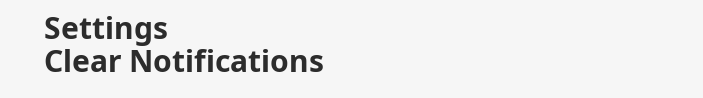Settings
Clear Notifications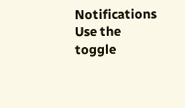Notifications
Use the toggle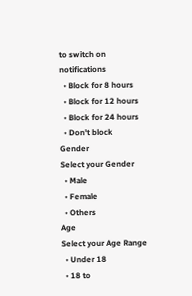to switch on notifications
  • Block for 8 hours
  • Block for 12 hours
  • Block for 24 hours
  • Don't block
Gender
Select your Gender
  • Male
  • Female
  • Others
Age
Select your Age Range
  • Under 18
  • 18 to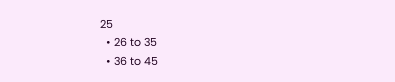25
  • 26 to 35
  • 36 to 45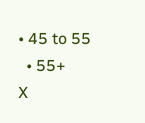• 45 to 55
  • 55+
X